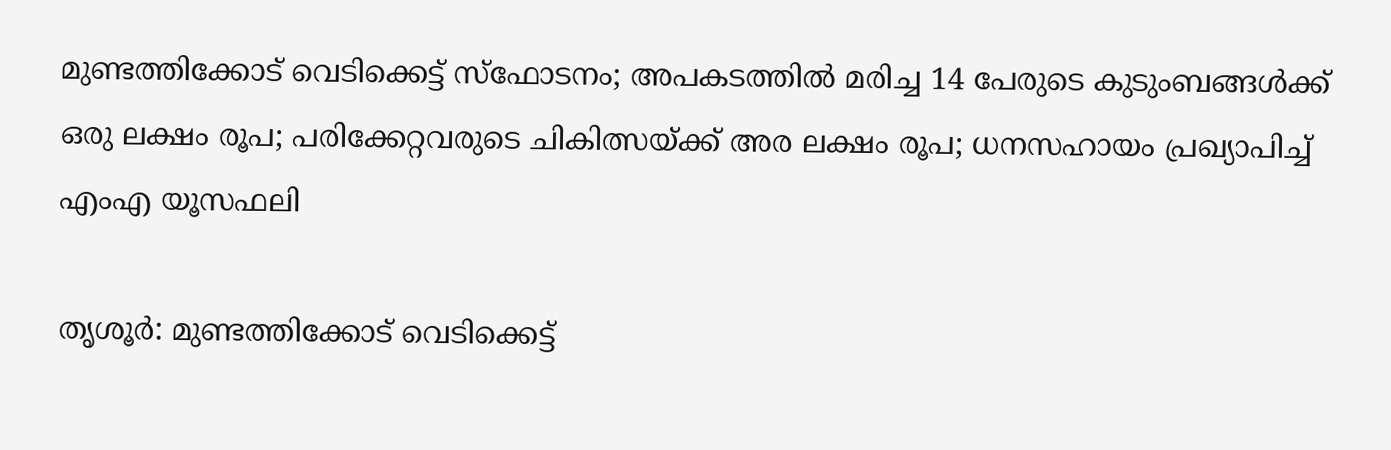മുണ്ടത്തിക്കോട് വെടിക്കെട്ട് സ്ഫോടനം; അപകടത്തില്‍ മരിച്ച 14 പേരുടെ കുടുംബങ്ങള്‍ക്ക് ഒരു ലക്ഷം രൂപ; പരിക്കേറ്റവരുടെ ചികിത്സയ്ക്ക് അര ലക്ഷം രൂപ; ധനസഹായം പ്രഖ്യാപിച്ച് എംഎ യൂസഫലി

തൃശൂർ: മുണ്ടത്തിക്കോട് വെടിക്കെട്ട്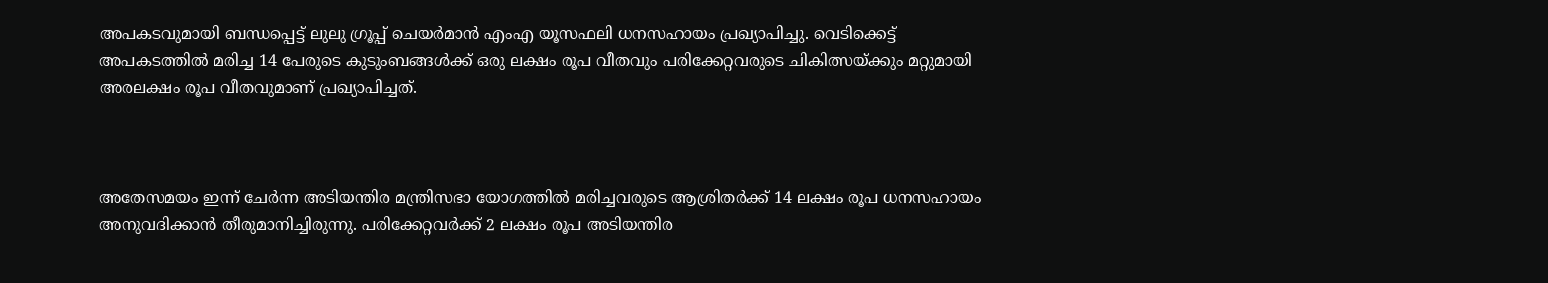അപകടവുമായി ബന്ധപ്പെട്ട് ലുലു ഗ്രൂപ്പ് ചെയർമാൻ എംഎ യൂസഫലി ധനസഹായം പ്രഖ്യാപിച്ചു. വെടിക്കെട്ട് അപകടത്തില്‍ മരിച്ച 14 പേരുടെ കുടുംബങ്ങള്‍ക്ക് ഒരു ലക്ഷം രൂപ വീതവും പരിക്കേറ്റവരുടെ ചികിത്സയ്ക്കും മറ്റുമായി അരലക്ഷം രൂപ വീതവുമാണ് പ്രഖ്യാപിച്ചത്.



അതേസമയം ഇന്ന് ചേര്‍ന്ന അടിയന്തിര മന്ത്രിസഭാ യോഗത്തില്‍ മരിച്ചവരുടെ ആശ്രിതര്‍ക്ക് 14 ലക്ഷം രൂപ ധനസഹായം അനുവദിക്കാന്‍ തീരുമാനിച്ചിരുന്നു. പരിക്കേറ്റവര്‍ക്ക് 2 ലക്ഷം രൂപ അടിയന്തിര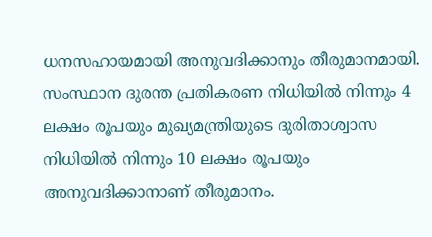ധനസഹായമായി അനുവദിക്കാനും തീരുമാനമായി. സംസ്ഥാന ദുരന്ത പ്രതികരണ നിധിയില്‍ നിന്നും 4 ലക്ഷം രൂപയും മുഖ്യമന്ത്രിയുടെ ദുരിതാശ്വാസ നിധിയില്‍ നിന്നും 10 ലക്ഷം രൂപയും അനുവദിക്കാനാണ് തീരുമാനം.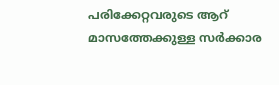പരിക്കേറ്റവരുടെ ആറ് മാസത്തേക്കുള്ള സര്‍ക്കാര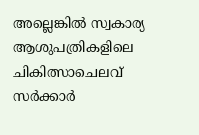അല്ലെങ്കിൽ സ്വകാര്യ ആശുപത്രികളിലെ ചികിത്സാചെലവ് സര്‍ക്കാര്‍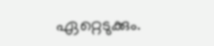ഏറ്റെടുക്കും.